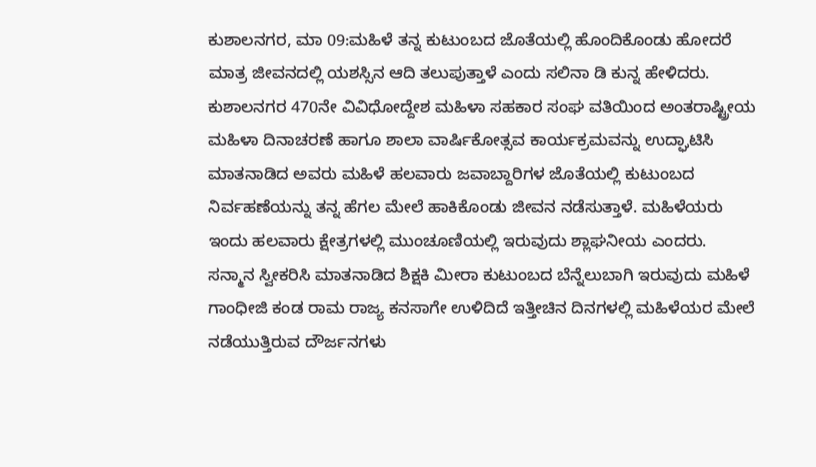ಕುಶಾಲನಗರ, ಮಾ 09:ಮಹಿಳೆ ತನ್ನ ಕುಟುಂಬದ ಜೊತೆಯಲ್ಲಿ ಹೊಂದಿಕೊಂಡು ಹೋದರೆ ಮಾತ್ರ ಜೀವನದಲ್ಲಿ ಯಶಸ್ಸಿನ ಆದಿ ತಲುಪುತ್ತಾಳೆ ಎಂದು ಸಲಿನಾ ಡಿ ಕುನ್ನ ಹೇಳಿದರು. ಕುಶಾಲನಗರ 470ನೇ ವಿವಿಧೋದ್ದೇಶ ಮಹಿಳಾ ಸಹಕಾರ ಸಂಘ ವತಿಯಿಂದ ಅಂತರಾಷ್ಟ್ರೀಯ ಮಹಿಳಾ ದಿನಾಚರಣೆ ಹಾಗೂ ಶಾಲಾ ವಾರ್ಷಿಕೋತ್ಸವ ಕಾರ್ಯಕ್ರಮವನ್ನು ಉದ್ಘಾಟಿಸಿ ಮಾತನಾಡಿದ ಅವರು ಮಹಿಳೆ ಹಲವಾರು ಜವಾಬ್ದಾರಿಗಳ ಜೊತೆಯಲ್ಲಿ ಕುಟುಂಬದ ನಿರ್ವಹಣೆಯನ್ನು ತನ್ನ ಹೆಗಲ ಮೇಲೆ ಹಾಕಿಕೊಂಡು ಜೀವನ ನಡೆಸುತ್ತಾಳೆ. ಮಹಿಳೆಯರು ಇಂದು ಹಲವಾರು ಕ್ಷೇತ್ರಗಳಲ್ಲಿ ಮುಂಚೂಣಿಯಲ್ಲಿ ಇರುವುದು ಶ್ಲಾಘನೀಯ ಎಂದರು.
ಸನ್ಮಾನ ಸ್ವೀಕರಿಸಿ ಮಾತನಾಡಿದ ಶಿಕ್ಷಕಿ ಮೀರಾ ಕುಟುಂಬದ ಬೆನ್ನೆಲುಬಾಗಿ ಇರುವುದು ಮಹಿಳೆ ಗಾಂಧೀಜಿ ಕಂಡ ರಾಮ ರಾಜ್ಯ ಕನಸಾಗೇ ಉಳಿದಿದೆ ಇತ್ತೀಚಿನ ದಿನಗಳಲ್ಲಿ ಮಹಿಳೆಯರ ಮೇಲೆ ನಡೆಯುತ್ತಿರುವ ದೌರ್ಜನಗಳು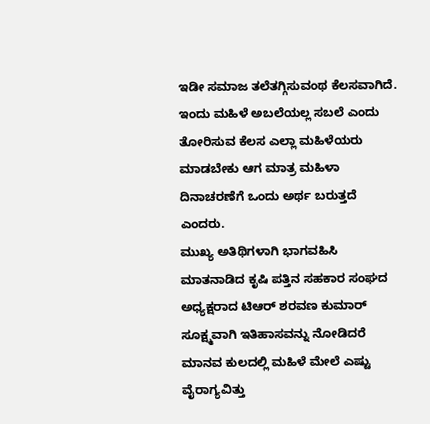ಇಡೀ ಸಮಾಜ ತಲೆತಗ್ಗಿಸುವಂಥ ಕೆಲಸವಾಗಿದೆ. ಇಂದು ಮಹಿಳೆ ಅಬಲೆಯಲ್ಲ ಸಬಲೆ ಎಂದು ತೋರಿಸುವ ಕೆಲಸ ಎಲ್ಲಾ ಮಹಿಳೆಯರು ಮಾಡಬೇಕು ಆಗ ಮಾತ್ರ ಮಹಿಳಾ ದಿನಾಚರಣೆಗೆ ಒಂದು ಅರ್ಥ ಬರುತ್ತದೆ ಎಂದರು.
ಮುಖ್ಯ ಅತಿಥಿಗಳಾಗಿ ಭಾಗವಹಿಸಿ ಮಾತನಾಡಿದ ಕೃಷಿ ಪತ್ತಿನ ಸಹಕಾರ ಸಂಘದ ಅಧ್ಯಕ್ಷರಾದ ಟಿಆರ್ ಶರವಣ ಕುಮಾರ್ ಸೂಕ್ಷ್ಮವಾಗಿ ಇತಿಹಾಸವನ್ನು ನೋಡಿದರೆ ಮಾನವ ಕುಲದಲ್ಲಿ ಮಹಿಳೆ ಮೇಲೆ ಎಷ್ಟು ವೈರಾಗ್ಯವಿತ್ತು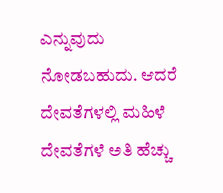ಎನ್ನುವುದು ನೋಡಬಹುದು. ಆದರೆ ದೇವತೆಗಳಲ್ಲಿ ಮಹಿಳೆ ದೇವತೆಗಳೆ ಅತಿ ಹೆಚ್ಚು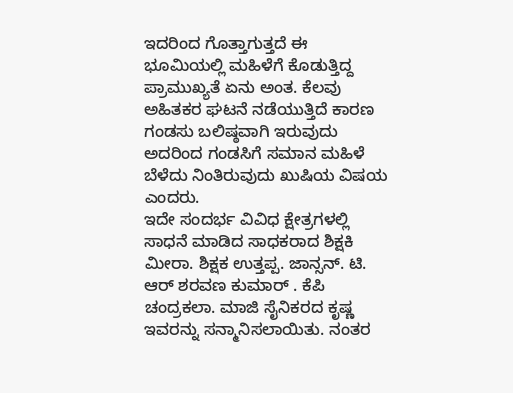ಇದರಿಂದ ಗೊತ್ತಾಗುತ್ತದೆ ಈ ಭೂಮಿಯಲ್ಲಿ ಮಹಿಳೆಗೆ ಕೊಡುತ್ತಿದ್ದ ಪ್ರಾಮುಖ್ಯತೆ ಏನು ಅಂತ. ಕೆಲವು ಅಹಿತಕರ ಘಟನೆ ನಡೆಯುತ್ತಿದೆ ಕಾರಣ ಗಂಡಸು ಬಲಿಷ್ಠವಾಗಿ ಇರುವುದು ಅದರಿಂದ ಗಂಡಸಿಗೆ ಸಮಾನ ಮಹಿಳೆ ಬೆಳೆದು ನಿಂತಿರುವುದು ಖುಷಿಯ ವಿಷಯ ಎಂದರು.
ಇದೇ ಸಂದರ್ಭ ವಿವಿಧ ಕ್ಷೇತ್ರಗಳಲ್ಲಿ ಸಾಧನೆ ಮಾಡಿದ ಸಾಧಕರಾದ ಶಿಕ್ಷಕಿ ಮೀರಾ. ಶಿಕ್ಷಕ ಉತ್ತಪ್ಪ. ಜಾನ್ಸನ್. ಟಿ. ಆರ್ ಶರವಣ ಕುಮಾರ್ . ಕೆಪಿ ಚಂದ್ರಕಲಾ. ಮಾಜಿ ಸೈನಿಕರದ ಕೃಷ್ಣ ಇವರನ್ನು ಸನ್ಮಾನಿಸಲಾಯಿತು. ನಂತರ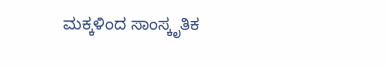ಮಕ್ಕಳಿಂದ ಸಾಂಸ್ಕೃತಿಕ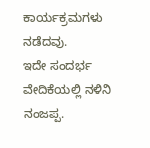ಕಾರ್ಯಕ್ರಮಗಳು ನಡೆದವು.
ಇದೇ ಸಂದರ್ಭ ವೇದಿಕೆಯಲ್ಲಿ ನಳಿನಿ ನಂಜಪ್ಪ.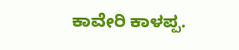ಕಾವೇರಿ ಕಾಳಪ್ಪ.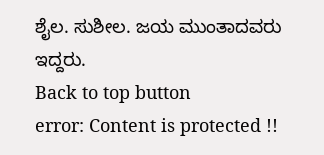ಶೈಲ. ಸುಶೀಲ. ಜಯ ಮುಂತಾದವರು ಇದ್ದರು.
Back to top button
error: Content is protected !!